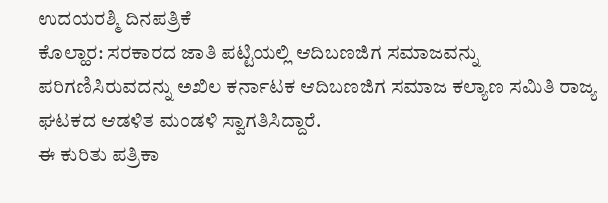ಉದಯರಶ್ಮಿ ದಿನಪತ್ರಿಕೆ
ಕೊಲ್ಹಾರ: ಸರಕಾರದ ಜಾತಿ ಪಟ್ಟಿಯಲ್ಲಿ ಆದಿಬಣಜಿಗ ಸಮಾಜವನ್ನು ಪರಿಗಣಿಸಿರುವದನ್ನು ಅಖಿಲ ಕರ್ನಾಟಕ ಆದಿಬಣಜಿಗ ಸಮಾಜ ಕಲ್ಯಾಣ ಸಮಿತಿ ರಾಜ್ಯ ಘಟಕದ ಆಡಳಿತ ಮಂಡಳಿ ಸ್ವಾಗತಿಸಿದ್ದಾರೆ.
ಈ ಕುರಿತು ಪತ್ರಿಕಾ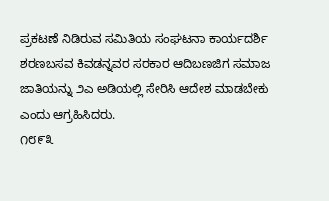ಪ್ರಕಟಣೆ ನಿಡಿರುವ ಸಮಿತಿಯ ಸಂಘಟನಾ ಕಾರ್ಯದರ್ಶಿ ಶರಣಬಸವ ಕಿವಡನ್ನವರ ಸರಕಾರ ಆದಿಬಣಜಿಗ ಸಮಾಜ ಜಾತಿಯನ್ನು ೨ಎ ಅಡಿಯಲ್ಲಿ ಸೇರಿಸಿ ಆದೇಶ ಮಾಡಬೇಕು ಎಂದು ಆಗ್ರಹಿಸಿದರು.
೧೮೯೩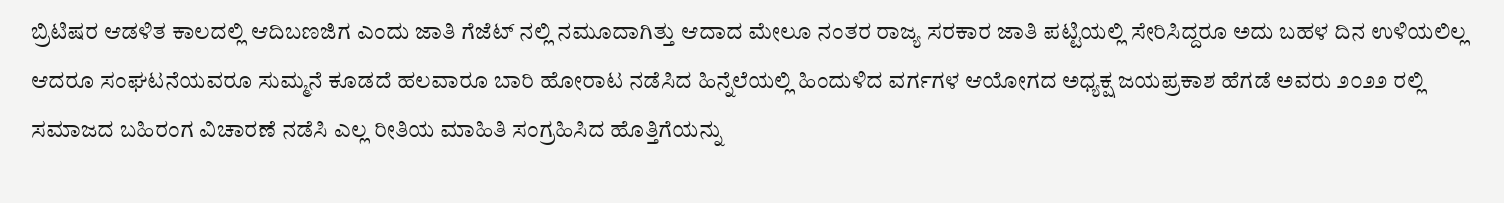ಬ್ರಿಟಿಷರ ಆಡಳಿತ ಕಾಲದಲ್ಲಿ ಆದಿಬಣಜಿಗ ಎಂದು ಜಾತಿ ಗೆಜೆಟ್ ನಲ್ಲಿ ನಮೂದಾಗಿತ್ತು ಆದಾದ ಮೇಲೂ ನಂತರ ರಾಜ್ಯ ಸರಕಾರ ಜಾತಿ ಪಟ್ಟಿಯಲ್ಲಿ ಸೇರಿಸಿದ್ದರೂ ಅದು ಬಹಳ ದಿನ ಉಳಿಯಲಿಲ್ಲ ಆದರೂ ಸಂಘಟನೆಯವರೂ ಸುಮ್ಮನೆ ಕೂಡದೆ ಹಲವಾರೂ ಬಾರಿ ಹೋರಾಟ ನಡೆಸಿದ ಹಿನ್ನೆಲೆಯಲ್ಲಿ ಹಿಂದುಳಿದ ವರ್ಗಗಳ ಆಯೋಗದ ಅಧ್ಯಕ್ಷ ಜಯಪ್ರಕಾಶ ಹೆಗಡೆ ಅವರು ೨೦೨೨ ರಲ್ಲಿ ಸಮಾಜದ ಬಹಿರಂಗ ವಿಚಾರಣೆ ನಡೆಸಿ ಎಲ್ಲ ರೀತಿಯ ಮಾಹಿತಿ ಸಂಗ್ರಹಿಸಿದ ಹೊತ್ತಿಗೆಯನ್ನು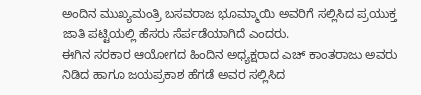ಅಂದಿನ ಮುಖ್ಯಮಂತ್ರಿ ಬಸವರಾಜ ಭೂಮ್ಮಾಯಿ ಅವರಿಗೆ ಸಲ್ಲಿಸಿದ ಪ್ರಯುಕ್ತ ಜಾತಿ ಪಟ್ಟಿಯಲ್ಲಿ ಹೆಸರು ಸೆರ್ಪಡೆಯಾಗಿದೆ ಎಂದರು.
ಈಗಿನ ಸರಕಾರ ಆಯೋಗದ ಹಿಂದಿನ ಅಧ್ಯಕ್ಷರಾದ ಎಚ್ ಕಾಂತರಾಜು ಅವರು ನಿಡಿದ ಹಾಗೂ ಜಯಪ್ರಕಾಶ ಹೆಗಡೆ ಅವರ ಸಲ್ಲಿಸಿದ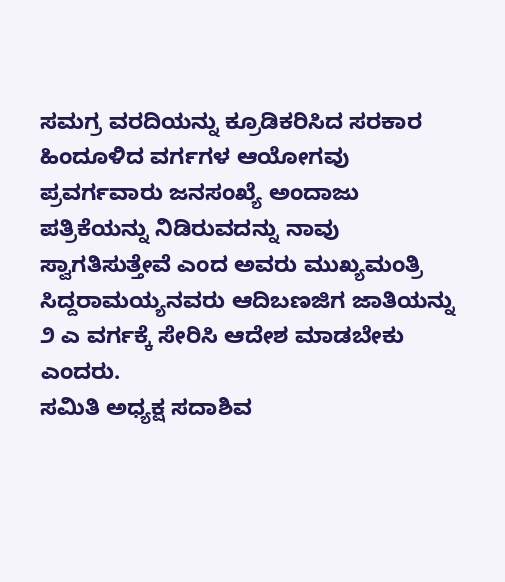ಸಮಗ್ರ ವರದಿಯನ್ನು ಕ್ರೂಡಿಕರಿಸಿದ ಸರಕಾರ ಹಿಂದೂಳಿದ ವರ್ಗಗಳ ಆಯೋಗವು ಪ್ರವರ್ಗವಾರು ಜನಸಂಖ್ಯೆ ಅಂದಾಜು ಪತ್ರಿಕೆಯನ್ನು ನಿಡಿರುವದನ್ನು ನಾವು ಸ್ವಾಗತಿಸುತ್ತೇವೆ ಎಂದ ಅವರು ಮುಖ್ಯಮಂತ್ರಿ ಸಿದ್ದರಾಮಯ್ಯನವರು ಆದಿಬಣಜಿಗ ಜಾತಿಯನ್ನು ೨ ಎ ವರ್ಗಕ್ಕೆ ಸೇರಿಸಿ ಆದೇಶ ಮಾಡಬೇಕು ಎಂದರು.
ಸಮಿತಿ ಅಧ್ಯಕ್ಷ ಸದಾಶಿವ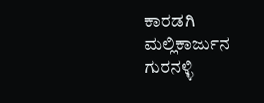ಕಾರಡಗಿ ಮಲ್ಲಿಕಾರ್ಜುನ ಗುರನಳ್ಳಿ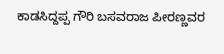ಕಾಡಸಿದ್ದಪ್ಪ ಗೌರಿ ಬಸವರಾಜ ಪೀರಣ್ಣವರ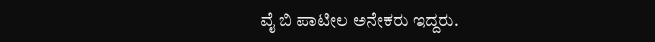ವೈ ಬಿ ಪಾಟೀಲ ಅನೇಕರು ಇದ್ದರು.